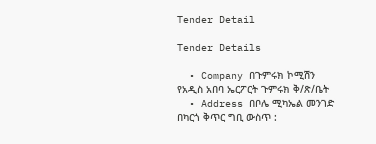Tender Detail

Tender Details

  • Company በጉምሩክ ኮሚሽን የአዲስ አበባ ኤርፖርት ጉምሩክ ቅ/ጽ/ቤት
  • Address በቦሌ ሚካኤል መንገድ በካርጎ ቅጥር ግቢ ውስጥ :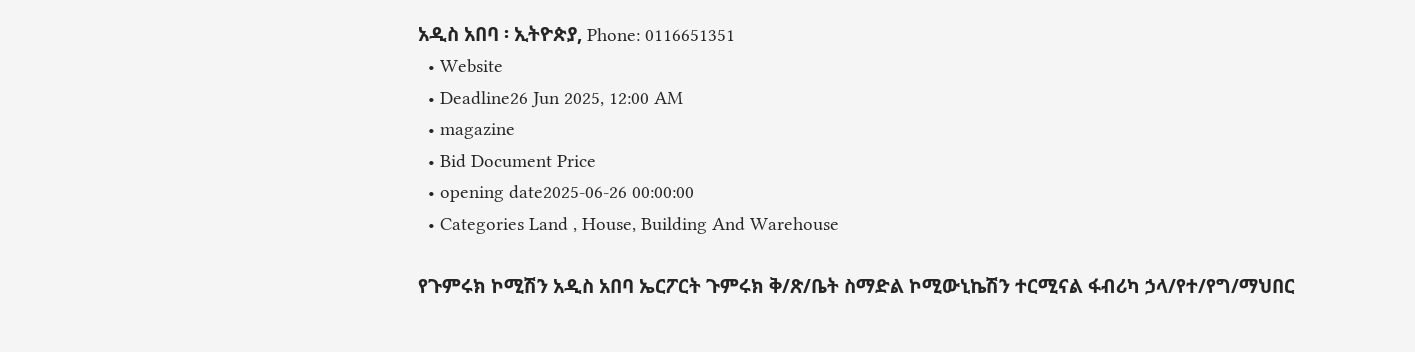አዲስ አበባ ፡ ኢትዮጵያ, Phone: 0116651351
  • Website
  • Deadline26 Jun 2025, 12:00 AM
  • magazine
  • Bid Document Price
  • opening date2025-06-26 00:00:00
  • Categories Land , House, Building And Warehouse

የጉምሩክ ኮሚሽን አዲስ አበባ ኤርፖርት ጉምሩክ ቅ/ጽ/ቤት ስማድል ኮሚውኒኬሽን ተርሚናል ፋብሪካ ኃላ/የተ/የግ/ማህበር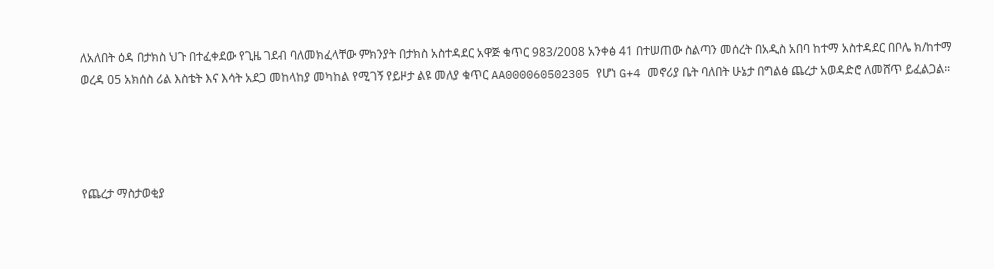ለአለበት ዕዳ በታክስ ህጉ በተፈቀደው የጊዜ ገደብ ባለመክፈላቸው ምክንያት በታክስ አስተዳደር አዋጅ ቁጥር 983/2008 አንቀፅ 41 በተሠጠው ስልጣን መሰረት በአዲስ አበባ ከተማ አስተዳደር በቦሌ ክ/ከተማ ወረዳ 05 አክሰስ ሪል እስቴት እና እሳት አደጋ መከላከያ መካከል የሚገኝ የይዞታ ልዩ መለያ ቁጥር AA000060502305 የሆነ G+4 መኖሪያ ቤት ባለበት ሁኔታ በግልፅ ጨረታ አወዳድሮ ለመሸጥ ይፈልጋል።




የጨረታ ማስታወቂያ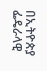በኢትዮጵያ ፌዴራላዊ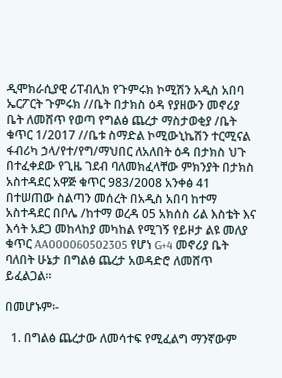ዲሞክራሲያዊ ሪፐብሊክ የጉምሩክ ኮሚሽን አዲስ አበባ ኤርፖርት ጉምሩክ //ቤት በታክስ ዕዳ የያዘውን መኖሪያ ቤት ለመሸጥ የወጣ የግልፅ ጨረታ ማስታወቂያ /ቤት ቁጥር 1/2017 //ቤቱ ስማድል ኮሚውኒኬሽን ተርሚናል ፋብሪካ ኃላ/የተ/የግ/ማህበር ለአለበት ዕዳ በታክስ ህጉ በተፈቀደው የጊዜ ገደብ ባለመክፈላቸው ምክንያት በታክስ አስተዳደር አዋጅ ቁጥር 983/2008 አንቀፅ 41 በተሠጠው ስልጣን መሰረት በአዲስ አበባ ከተማ አስተዳደር በቦሌ /ከተማ ወረዳ 05 አክሰስ ሪል እስቴት እና እሳት አደጋ መከላከያ መካከል የሚገኝ የይዞታ ልዩ መለያ ቁጥር AA000060502305 የሆነ G+4 መኖሪያ ቤት ባለበት ሁኔታ በግልፅ ጨረታ አወዳድሮ ለመሸጥ ይፈልጋል።

በመሆኑም፡-

  1. በግልፅ ጨረታው ለመሳተፍ የሚፈልግ ማንኛውም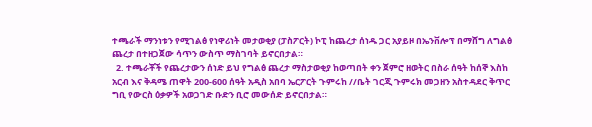ተጫራች ማንነቱን የሚገልፅ የነዋሪነት መታወቂያ (ፓስፖርት) ኮፒ ከጨረታ ሰነዱ ጋር አያይዞ በኤንቨሎፕ በማሸግ ለግልፅ ጨረታ በተዘጋጀው ሳጥን ውስጥ ማስገባት ይኖርበታል።
  2. ተጫራቾች የጨረታውን ሰነድ ይህ የግልፅ ጨረታ ማስታወቂያ ከወጣበት ቀን ጀምሮ ዘወትር በስራ ሰዓት ከሰኞ እስከ አርብ እና ቅዳሜ ጠዋት 200-600 ሰዓት አዲስ አበባ ኤርፖርት ጉምሩከ //ቤት ገርጂ ጉምሩክ መጋዘን አስተዳደር ቅጥር ግቢ የውርስ ዕቃዎች አወጋገድ ቡድን ቢሮ መውሰድ ይኖርበታል።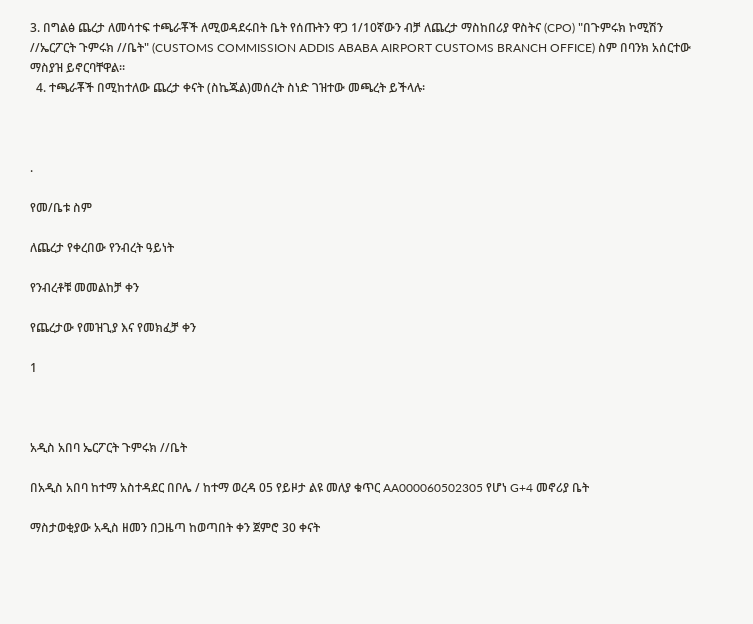3. በግልፅ ጨረታ ለመሳተፍ ተጫራቾች ለሚወዳደሩበት ቤት የሰጡትን ዋጋ 1/10ኛውን ብቻ ለጨረታ ማስከበሪያ ዋስትና (CPO) "በጉምሩክ ኮሚሽን //ኤርፖርት ጉምሩክ //ቤት" (CUSTOMS COMMISSION ADDIS ABABA AIRPORT CUSTOMS BRANCH OFFICE) ስም በባንክ አሰርተው ማስያዝ ይኖርባቸዋል።
  4. ተጫራቾች በሚከተለው ጨረታ ቀናት (ስኬጁል)መሰረት ስነድ ገዝተው መጫረት ይችላሉ፡



.

የመ/ቤቱ ስም

ለጨረታ የቀረበው የንብረት ዓይነት

የንብረቶቹ መመልከቻ ቀን

የጨረታው የመዝጊያ እና የመክፈቻ ቀን

1



አዲስ አበባ ኤርፖርት ጉምሩክ //ቤት

በአዲስ አበባ ከተማ አስተዳደር በቦሌ / ከተማ ወረዳ 05 የይዞታ ልዩ መለያ ቁጥር AA000060502305 የሆነ G+4 መኖሪያ ቤት

ማስታወቂያው አዲስ ዘመን በጋዜጣ ከወጣበት ቀን ጀምሮ 30 ቀናት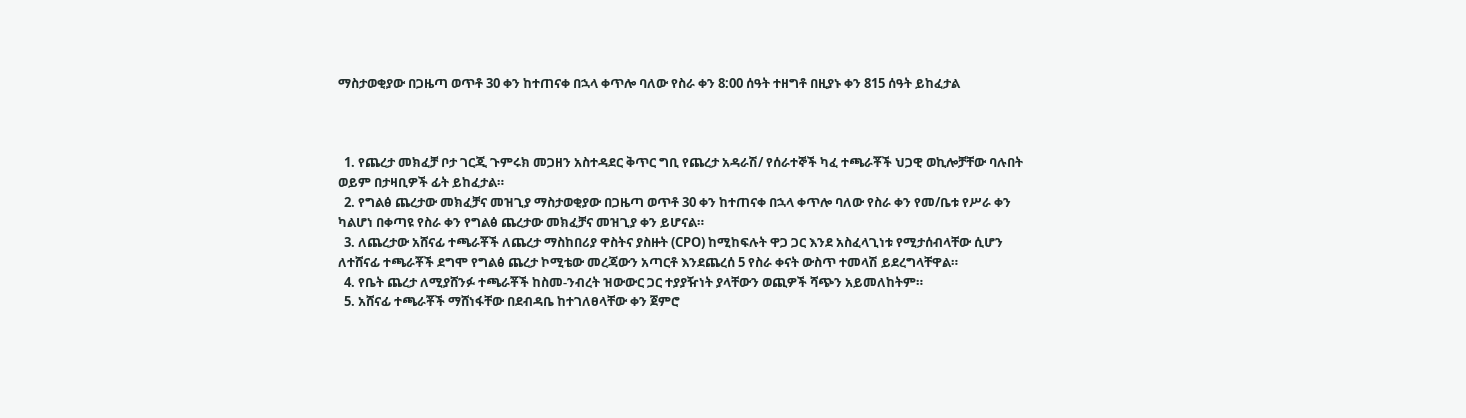ማስታወቂያው በጋዜጣ ወጥቶ 30 ቀን ከተጠናቀ በኋላ ቀጥሎ ባለው የስራ ቀን 8:00 ሰዓት ተዘግቶ በዚያኑ ቀን 815 ሰዓት ይከፈታል



  1. የጨረታ መክፈቻ ቦታ ገርጂ ጉምሩክ መጋዘን አስተዳደር ቅጥር ግቢ የጨረታ አዳራሽ/ የሰራተኞች ካፈ ተጫራቾች ህጋዊ ወኪሎቻቸው ባሉበት ወይም በታዛቢዎች ፊት ይከፈታል።
  2. የግልፅ ጨረታው መክፈቻና መዝጊያ ማስታወቂያው በጋዜጣ ወጥቶ 30 ቀን ከተጠናቀ በኋላ ቀጥሎ ባለው የስራ ቀን የመ/ቤቱ የሥራ ቀን ካልሆነ በቀጣዩ የስራ ቀን የግልፅ ጨረታው መክፈቻና መዝጊያ ቀን ይሆናል።
  3. ለጨረታው አሸናፊ ተጫራቾች ለጨረታ ማስከበሪያ ዋስትና ያስዙት (CPO) ከሚከፍሉት ዋጋ ጋር እንደ አስፈላጊነቱ የሚታሰብላቸው ሲሆን ለተሸናፊ ተጫራቾች ደግሞ የግልፅ ጨረታ ኮሚቴው መረጃውን አጣርቶ እንደጨረሰ 5 የስራ ቀናት ውስጥ ተመላሽ ይደረግላቸዋል።
  4. የቤት ጨረታ ለሚያሸንፉ ተጫራቾች ከስመ-ንብረት ዝውውር ጋር ተያያዥነት ያላቸውን ወጪዎች ሻጭን አይመለከትም።
  5. አሸናፊ ተጫራቾች ማሸነፋቸው በደብዳቤ ከተገለፀላቸው ቀን ጀምሮ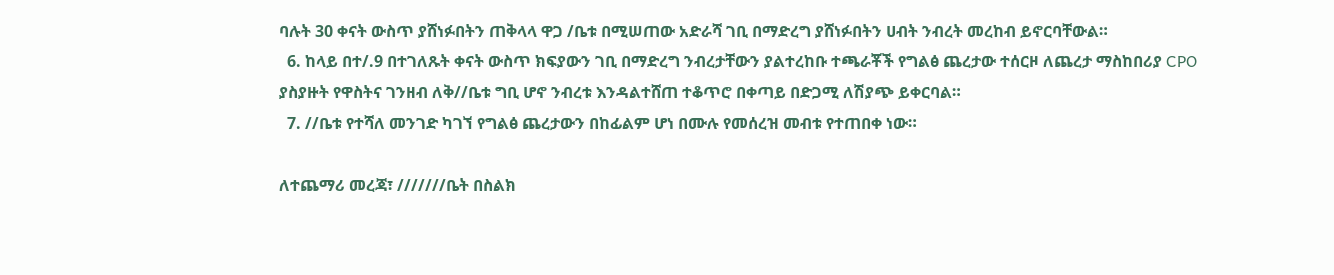ባሉት 30 ቀናት ውስጥ ያሸነፉበትን ጠቅላላ ዋጋ /ቤቱ በሚሠጠው አድራሻ ገቢ በማድረግ ያሸነፉበትን ሀብት ንብረት መረከብ ይኖርባቸውል።
  6. ከላይ በተ/.9 በተገለጹት ቀናት ውስጥ ክፍያውን ገቢ በማድረግ ንብረታቸውን ያልተረከቡ ተጫራቾች የግልፅ ጨረታው ተሰርዞ ለጨረታ ማስከበሪያ CPO ያስያዙት የዋስትና ገንዘብ ለቅ//ቤቱ ግቢ ሆኖ ንብረቱ እንዳልተሸጠ ተቆጥሮ በቀጣይ በድጋሚ ለሽያጭ ይቀርባል።
  7. //ቤቱ የተሻለ መንገድ ካገኘ የግልፅ ጨረታውን በከፊልም ሆነ በሙሉ የመሰረዝ መብቱ የተጠበቀ ነው።

ለተጨማሪ መረጃ፣ ///////ቤት በስልክ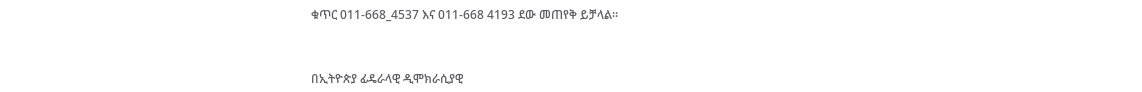ቁጥር 011-668_4537 እና 011-668 4193 ደው መጠየቅ ይቻላል።



በኢትዮጵያ ፊዴራላዊ ዲሞክራሲያዊ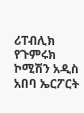ሪፐብሊክ የጉምሩክ ኮሚሽን አዲስ አበባ ኤርፖርት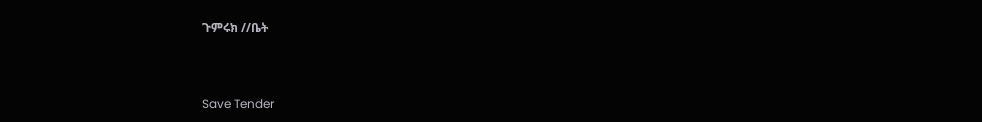ጉምሩክ //ቤት



Save Tender